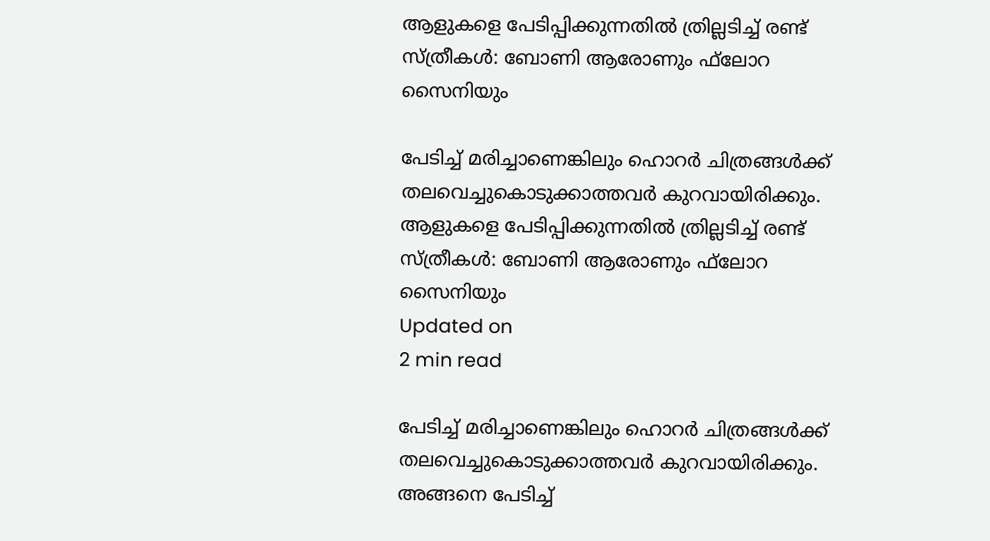ആളുകളെ പേടിപ്പിക്കുന്നതില്‍ ത്രില്ലടിച്ച് രണ്ട് സ്ത്രീകള്‍: ബോണി ആരോണും ഫ്‌ലോറ സൈനിയും

പേടിച്ച് മരിച്ചാണെങ്കിലും ഹൊറര്‍ ചിത്രങ്ങള്‍ക്ക് തലവെച്ചുകൊടുക്കാത്തവര്‍ കുറവായിരിക്കും.
ആളുകളെ പേടിപ്പിക്കുന്നതില്‍ ത്രില്ലടിച്ച് രണ്ട് സ്ത്രീകള്‍: ബോണി ആരോണും ഫ്‌ലോറ സൈനിയും
Updated on
2 min read

പേടിച്ച് മരിച്ചാണെങ്കിലും ഹൊറര്‍ ചിത്രങ്ങള്‍ക്ക് തലവെച്ചുകൊടുക്കാത്തവര്‍ കുറവായിരിക്കും. അങ്ങനെ പേടിച്ച്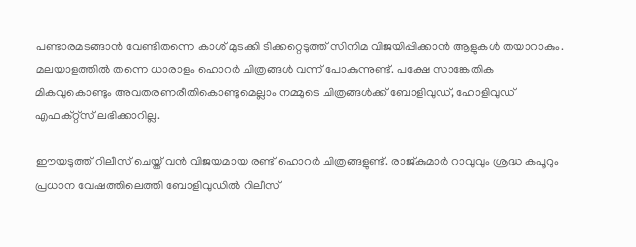പണ്ടാരമടങ്ങാന്‍ വേണ്ടിതന്നെ കാശ് മുടക്കി ടിക്കറ്റെടുത്ത് സിനിമ വിജയിപ്പിക്കാന്‍ ആളുകള്‍ തയാറാകും. മലയാളത്തില്‍ തന്നെ ധാരാളം ഹൊറര്‍ ചിത്രങ്ങള്‍ വന്ന് പോകുന്നുണ്ട്. പക്ഷേ സാങ്കേതിക മികവുകൊണ്ടും അവതരണരീതികൊണ്ടുമെല്ലാം നമ്മുടെ ചിത്രങ്ങള്‍ക്ക് ബോളിവുഡ്, ഹോളിവുഡ് എഫക്റ്റ്‌സ് ലഭിക്കാറില്ല.

ഈയടുത്ത് റിലീസ് ചെയ്ത് വന്‍ വിജയമായ രണ്ട് ഹൊറര്‍ ചിത്രങ്ങളുണ്ട്. രാജ്കുമാര്‍ റാവുവും ശ്രദ്ധ കപൂറും പ്രധാന വേഷത്തിലെത്തി ബോളിവുഡില്‍ റിലീസ്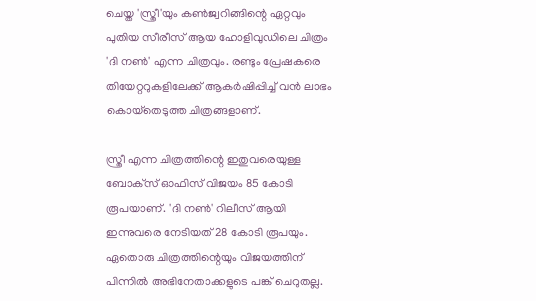ചെയ്ത 'സ്ത്രീ'യും കണ്‍ജ്വറിങ്ങിന്റെ ഏറ്റവും പുതിയ സീരീസ് ആയ ഹോളിവുഡിലെ ചിത്രം 'ദി നണ്‍' എന്ന ചിത്രവും. രണ്ടും പ്രേഷകരെ തിയേറ്ററുകളിലേക്ക് ആകര്‍ഷിപ്പിച്ച് വന്‍ ലാഭം കൊയ്‌തെടുത്ത ചിത്രങ്ങളാണ്.

സ്ത്രീ എന്ന ചിത്രത്തിന്റെ ഇതുവരെയുള്ള ബോക്‌സ് ഓഫിസ് വിജയം 85 കോടി രൂപയാണ്. 'ദി നണ്‍' റിലീസ് ആയി ഇന്നുവരെ നേടിയത് 28 കോടി രൂപയും. ഏതൊരു ചിത്രത്തിന്റെയും വിജയത്തിന് പിന്നില്‍ അഭിനേതാക്കളുടെ പങ്ക് ചെറുതല്ല.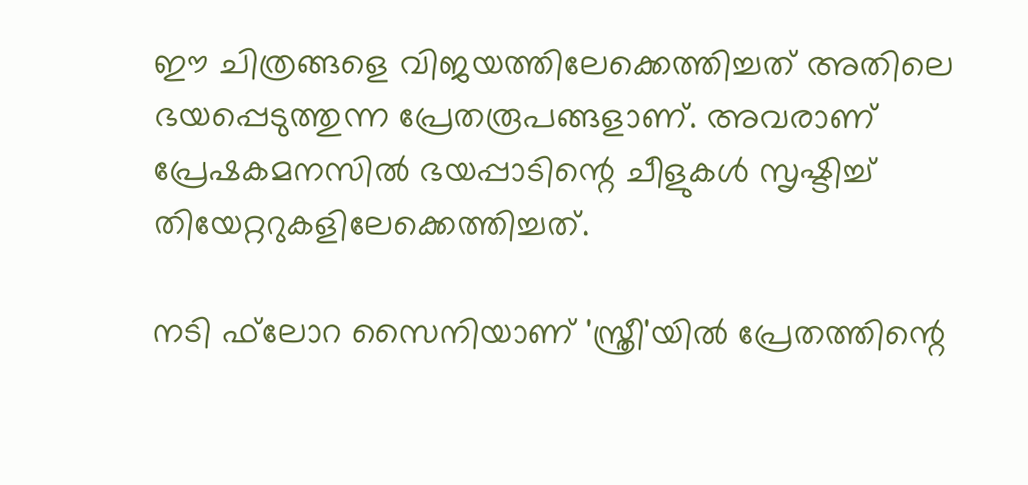ഈ ചിത്രങ്ങളെ വിജയത്തിലേക്കെത്തിച്ചത് അതിലെ ഭയപ്പെടുത്തുന്ന പ്രേതരൂപങ്ങളാണ്. അവരാണ് പ്രേഷകമനസില്‍ ഭയപ്പാടിന്റെ ചീളുകള്‍ സൃഷ്ടിച്ച് തിയേറ്ററുകളിലേക്കെത്തിച്ചത്.

നടി ഫ്‌ലോറ സൈനിയാണ് 'സ്ത്രീ'യില്‍ പ്രേതത്തിന്റെ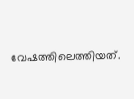വേഷത്തിലെത്തിയത്.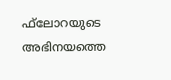ഫ്‌ലോറയുടെ അഭിനയത്തെ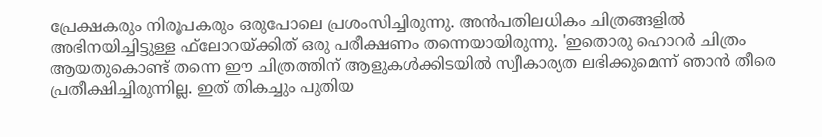പ്രേക്ഷകരും നിരൂപകരും ഒരുപോലെ പ്രശംസിച്ചിരുന്നു. അന്‍പതിലധികം ചിത്രങ്ങളില്‍ അഭിനയിച്ചിട്ടുള്ള ഫ്‌ലോറയ്ക്കിത് ഒരു പരീക്ഷണം തന്നെയായിരുന്നു. 'ഇതൊരു ഹൊറര്‍ ചിത്രം ആയതുകൊണ്ട് തന്നെ ഈ ചിത്രത്തിന് ആളുകള്‍ക്കിടയില്‍ സ്വീകാര്യത ലഭിക്കുമെന്ന് ഞാന്‍ തീരെ പ്രതീക്ഷിച്ചിരുന്നില്ല. ഇത് തികച്ചും പുതിയ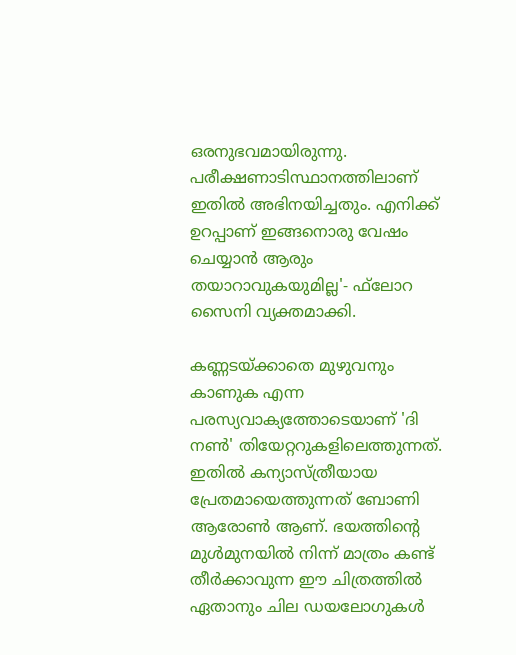ഒരനുഭവമായിരുന്നു. പരീക്ഷണാടിസ്ഥാനത്തിലാണ് ഇതില്‍ അഭിനയിച്ചതും. എനിക്ക് ഉറപ്പാണ് ഇങ്ങനൊരു വേഷം ചെയ്യാന്‍ ആരും തയാറാവുകയുമില്ല'- ഫ്‌ലോറ സൈനി വ്യക്തമാക്കി.

കണ്ണടയ്ക്കാതെ മുഴുവനും കാണുക എന്ന പരസ്യവാക്യത്തോടെയാണ് 'ദി നണ്‍' തിയേറ്ററുകളിലെത്തുന്നത്. ഇതില്‍ കന്യാസ്ത്രീയായ പ്രേതമായെത്തുന്നത് ബോണി ആരോണ്‍ ആണ്. ഭയത്തിന്റെ മുള്‍മുനയില്‍ നിന്ന് മാത്രം കണ്ട് തീര്‍ക്കാവുന്ന ഈ ചിത്രത്തില്‍ ഏതാനും ചില ഡയലോഗുകള്‍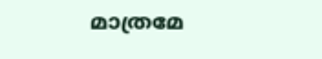മാത്രമേ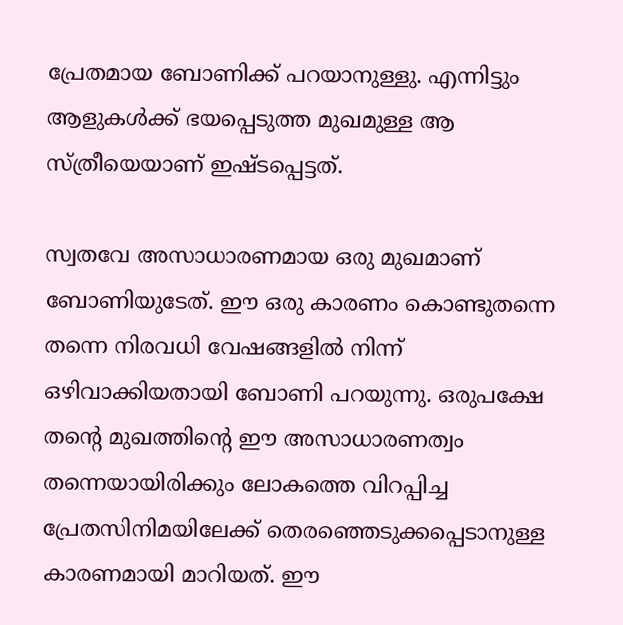പ്രേതമായ ബോണിക്ക് പറയാനുള്ളു. എന്നിട്ടും ആളുകള്‍ക്ക് ഭയപ്പെടുത്ത മുഖമുള്ള ആ സ്ത്രീയെയാണ് ഇഷ്ടപ്പെട്ടത്.

സ്വതവേ അസാധാരണമായ ഒരു മുഖമാണ് ബോണിയുടേത്. ഈ ഒരു കാരണം കൊണ്ടുതന്നെ തന്നെ നിരവധി വേഷങ്ങളില്‍ നിന്ന് ഒഴിവാക്കിയതായി ബോണി പറയുന്നു. ഒരുപക്ഷേ തന്റെ മുഖത്തിന്റെ ഈ അസാധാരണത്വം തന്നെയായിരിക്കും ലോകത്തെ വിറപ്പിച്ച പ്രേതസിനിമയിലേക്ക് തെരഞ്ഞെടുക്കപ്പെടാനുള്ള കാരണമായി മാറിയത്. ഈ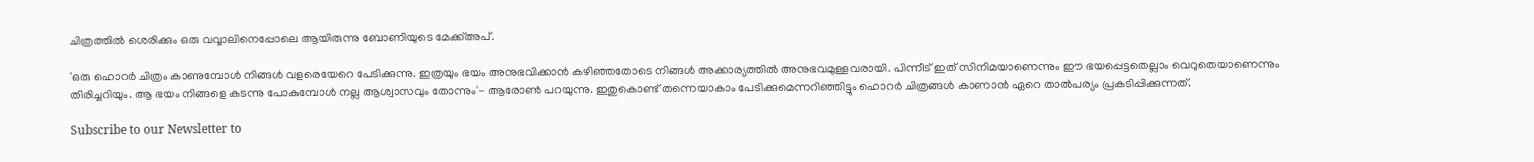ചിത്രത്തില്‍ ശെരിക്കും ഒരു വവ്വാലിനെപ്പോലെ ആയിരുന്നു ബോണിയുടെ മേക്ക്അപ്.

'ഒരു ഹൊറര്‍ ചിത്രം കാണുമ്പോള്‍ നിങ്ങള്‍ വളരെയേറെ പേടിക്കുന്നു. ഇത്രയും ഭയം അനുഭവിക്കാന്‍ കഴിഞ്ഞതോടെ നിങ്ങള്‍ അക്കാര്യത്തില്‍ അനുഭവമുള്ളവരായി. പിന്നീട് ഇത് സിനിമയാണെന്നും ഈ ഭയപ്പെട്ടതെല്ലാം വെറുതെയാണെന്നും തിരിച്ചറിയും. ആ ഭയം നിങ്ങളെ കടന്നു പോകുമ്പോള്‍ നല്ല ആശ്വാസവും തോന്നും'- ആരോണ്‍ പറയുന്നു. ഇതുകൊണ്ട് തന്നെയാകാം പേടിക്കുമെന്നറിഞ്ഞിട്ടും ഹൊറര്‍ ചിത്രങ്ങള്‍ കാണാന്‍ ഏറെ താല്‍പര്യം പ്രകടിപ്പിക്കുന്നത്.

Subscribe to our Newsletter to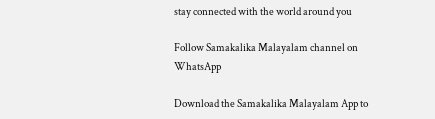stay connected with the world around you

Follow Samakalika Malayalam channel on WhatsApp

Download the Samakalika Malayalam App to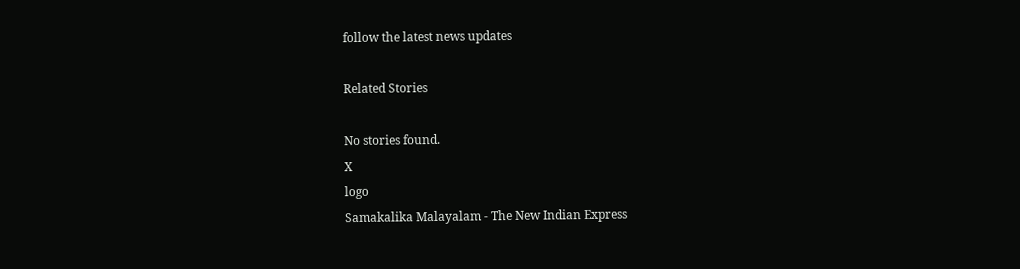follow the latest news updates

Related Stories

No stories found.
X
logo
Samakalika Malayalam - The New Indian Express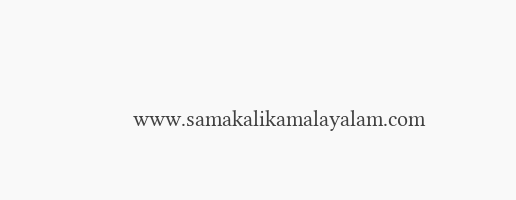www.samakalikamalayalam.com